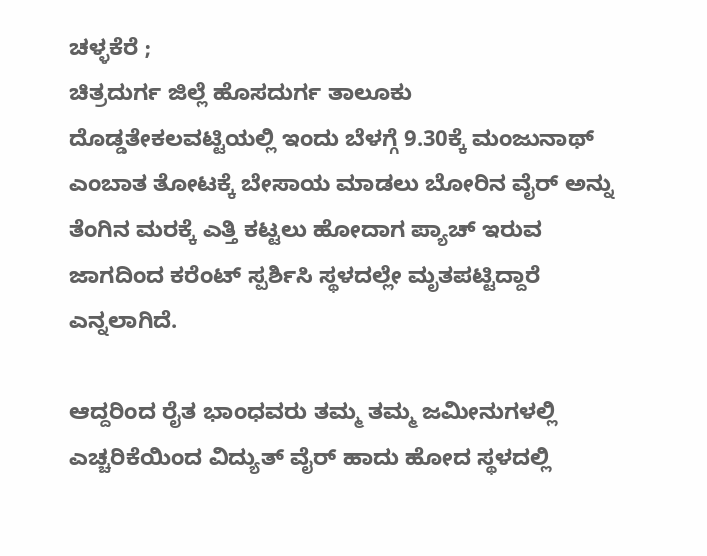ಚಳ್ಳಕೆರೆ ;
ಚಿತ್ರದುರ್ಗ ಜಿಲ್ಲೆ ಹೊಸದುರ್ಗ ತಾಲೂಕು ದೊಡ್ಡತೇಕಲವಟ್ಟಿಯಲ್ಲಿ ಇಂದು ಬೆಳಗ್ಗೆ 9.30ಕ್ಕೆ ಮಂಜುನಾಥ್ ಎಂಬಾತ ತೋಟಕ್ಕೆ ಬೇಸಾಯ ಮಾಡಲು ಬೋರಿನ ವೈರ್ ಅನ್ನು ತೆಂಗಿನ ಮರಕ್ಕೆ ಎತ್ತಿ ಕಟ್ಟಲು ಹೋದಾಗ ಪ್ಯಾಚ್ ಇರುವ ಜಾಗದಿಂದ ಕರೆಂಟ್ ಸ್ಪರ್ಶಿಸಿ ಸ್ಥಳದಲ್ಲೇ ಮೃತಪಟ್ಟಿದ್ದಾರೆ ಎನ್ನಲಾಗಿದೆ.

ಆದ್ದರಿಂದ ರೈತ ಭಾಂಧವರು ತಮ್ಮ ತಮ್ಮ ಜಮೀನುಗಳಲ್ಲಿ ಎಚ್ಚರಿಕೆಯಿಂದ ವಿದ್ಯುತ್ ವೈರ್ ಹಾದು ಹೋದ ಸ್ಥಳದಲ್ಲಿ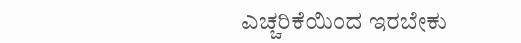ಎಚ್ಚರಿಕೆಯಿಂದ ಇರಬೇಕು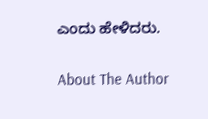ಎಂದು ಹೇಳಿದರು.

About The Author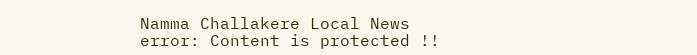Namma Challakere Local News
error: Content is protected !!